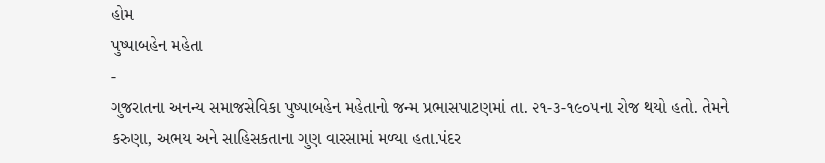હોમ
પુષ્પાબહેન મહેતા
-
ગુજરાતના અનન્ય સમાજસેવિકા પુષ્પાબહેન મહેતાનો જન્મ પ્રભાસપાટણમાં તા. ૨૧-૩-૧૯૦૫ના રોજ થયો હતો. તેમને કરુણા, અભય અને સાહિસકતાના ગુણ વારસામાં મળ્યા હતા.પંદર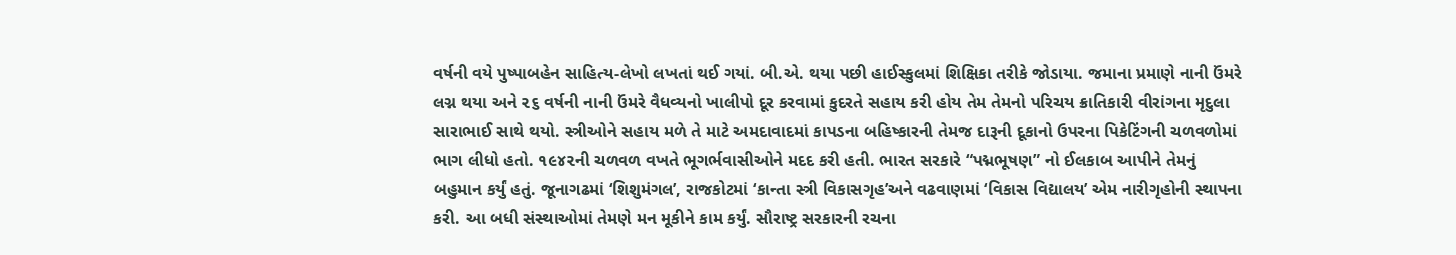વર્ષની વયે પુષ્પાબહેન સાહિત્ય-લેખો લખતાં થઈ ગયાં. બી.એ. થયા પછી હાઈસ્કુલમાં શિક્ષિકા તરીકે જોડાયા. જમાના પ્રમાણે નાની ઉંમરે લગ્ન થયા અને ૨૬ વર્ષની નાની ઉંમરે વૈધવ્યનો ખાલીપો દૂર કરવામાં કુદરતે સહાય કરી હોય તેમ તેમનો પરિચય ક્રાતિકારી વીરાંગના મૃદુલા સારાભાઈ સાથે થયો. સ્ત્રીઓને સહાય મળે તે માટે અમદાવાદમાં કાપડના બહિષ્કારની તેમજ દારૂની દૂકાનો ઉપરના પિકેટિંગની ચળવળોમાં ભાગ લીધો હતો. ૧૯૪૨ની ચળવળ વખતે ભૂગર્ભવાસીઓને મદદ કરી હતી. ભારત સરકારે “પદ્મભૂષણ” નો ઈલકાબ આપીને તેમનું બહુમાન કર્યું હતું. જૂનાગઢમાં ‘શિશુમંગલ’, રાજકોટમાં ‘કાન્તા સ્ત્રી વિકાસગૃહ’અને વઢવાણમાં ‘વિકાસ વિદ્યાલય’ એમ નારીગૃહોની સ્થાપના કરી. આ બધી સંસ્થાઓમાં તેમણે મન મૂકીને કામ કર્યું. સૌરાષ્ટ્ર સરકારની રચના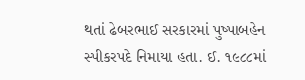થતાં ઢેબરભાઈ સરકારમાં પુષ્પાબહેન સ્પીકરપદે નિમાયા હતા. ઈ. ૧૯૮૮માં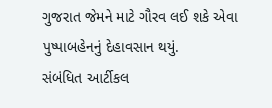ગુજરાત જેમને માટે ગૌરવ લઈ શકે એવા પુષ્પાબહેનનું દેહાવસાન થયું.
સંબંધિત આર્ટીકલ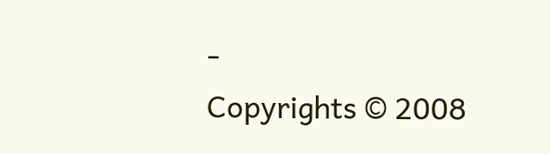-
Copyrights © 2008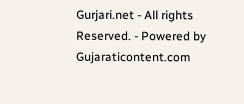Gurjari.net - All rights Reserved. - Powered by
Gujaraticontent.com